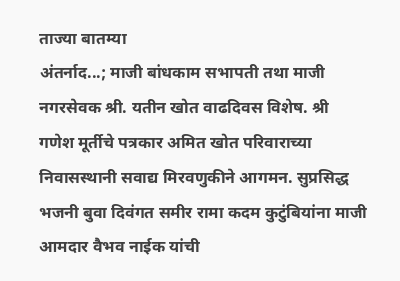ताज्या बातम्या
अंतर्नाद...; माजी बांधकाम सभापती तथा माजी नगरसेवक श्री. यतीन खोत वाढदिवस विशेष. श्री गणेश मूर्तीचे पत्रकार अमित खोत परिवाराच्या निवासस्थानी सवाद्य मिरवणुकीने आगमन. सुप्रसिद्ध भजनी बुवा दिवंगत समीर रामा कदम कुटुंबियांना माजी आमदार वैभव नाईक यांची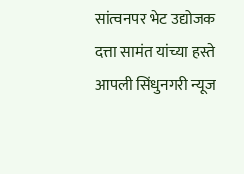सांत्वनपर भेट उद्योजक दत्ता सामंत यांच्या हस्ते आपली सिंधुनगरी न्यूज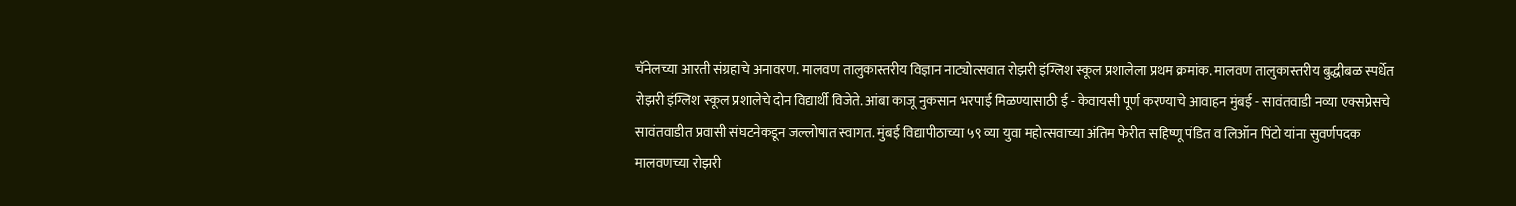चॅनेलच्या आरती संग्रहाचे अनावरण. मालवण तालुकास्तरीय विज्ञान नाट्योत्सवात रोझरी इंग्लिश स्कूल प्रशालेला प्रथम क्रमांक. मालवण तालुकास्तरीय बुद्धीबळ स्पर्धेत रोझरी इंग्लिश स्कूल प्रशालेचे दोन विद्यार्थी विजेते. आंबा काजू नुकसान भरपाई मिळण्यासाठी ई - केवायसी पूर्ण करण्याचे आवाहन मुंबई - सावंतवाडी नव्या एक्सप्रेसचे सावंतवाडीत प्रवासी संघटनेकडून जल्लोषात स्वागत. मुंबई विद्यापीठाच्या ५९ व्या युवा महोत्सवाच्या अंतिम फेरीत सहिष्णू पंडित व लिऑन पिंटो यांना सुवर्णपदक मालवणच्या रोझरी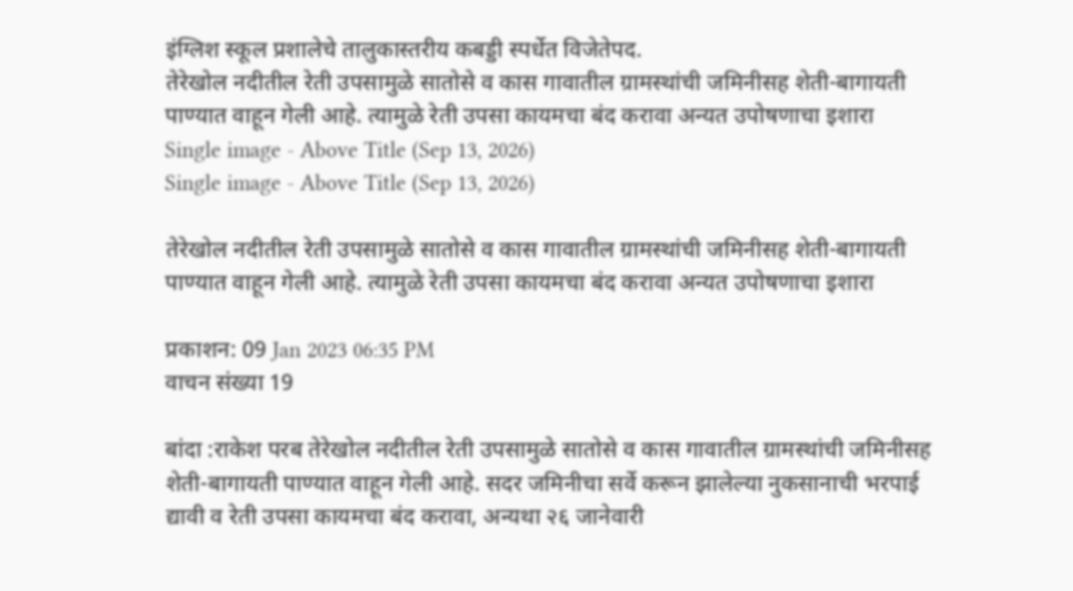इंग्लिश स्कूल प्रशालेचे तालुकास्तरीय कबड्डी स्पर्धेत विजेतेपद.
तेरेखोल नदीतील रेती उपसामुळे सातोसे व कास गावातील ग्रामस्थांची जमिनीसह शेती-बागायती पाण्यात वाहून गेली आहे. त्यामुळे रेती उपसा कायमचा बंद करावा अन्यत उपोषणाचा इशारा
Single image - Above Title (Sep 13, 2026)
Single image - Above Title (Sep 13, 2026)

तेरेखोल नदीतील रेती उपसामुळे सातोसे व कास गावातील ग्रामस्थांची जमिनीसह शेती-बागायती पाण्यात वाहून गेली आहे. त्यामुळे रेती उपसा कायमचा बंद करावा अन्यत उपोषणाचा इशारा

प्रकाशन: 09 Jan 2023 06:35 PM
वाचन संख्या 19

बांदा :राकेश परब तेरेखोल नदीतील रेती उपसामुळे सातोसे व कास गावातील ग्रामस्थांची जमिनीसह शेती-बागायती पाण्यात वाहून गेली आहे. सदर जमिनीचा सर्वे करून झालेल्या नुकसानाची भरपाई द्यावी व रेती उपसा कायमचा बंद करावा, अन्यथा २६ जानेवारी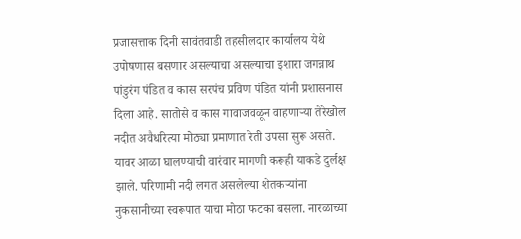प्रजासत्ताक दिनी सावंतवाडी तहसीलदार कार्यालय येथे उपोषणास बसणार असल्याचा असल्याचा इशारा जगन्नाथ पांडुरंग पंडित व कास सरपंच प्रविण पंडित यांनी प्रशासनास दिला आहे. सातोसे व कास गावाजवळून वाहणाऱ्या तेरेखोल नदीत अवैधरित्या मोठ्या प्रमाणात रेती उपसा सुरू असते. यावर आळा घालण्याची वारंवार मागणी करूही याकडे दुर्लक्ष झाले. परिणामी नदी लगत असलेल्या शेतकऱ्यांना नुकसानीच्या स्वरूपात याचा मोठा फटका बसला. नारळाच्या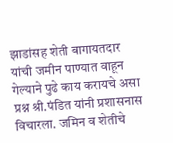झाडांसह शेती बागायतदार यांची जमीन पाण्यात वाहून गेल्याने पुढे काय करायचे असा प्रश्न श्री.पंडित यांनी प्रशासनास विचारला. जमिन व शेतीचे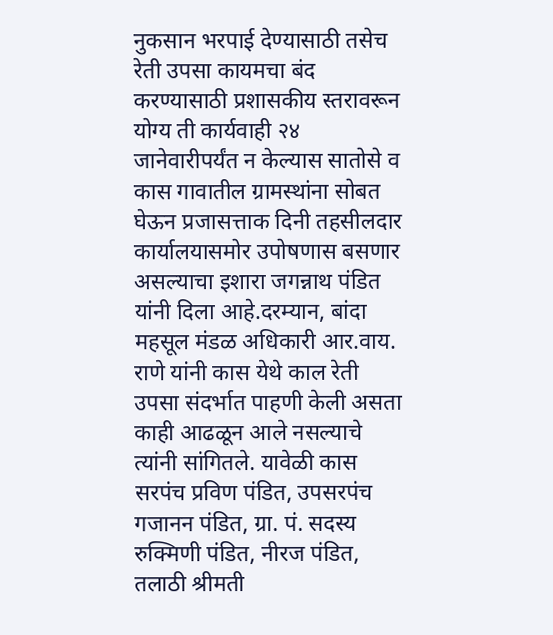नुकसान भरपाई देण्यासाठी तसेच रेती उपसा कायमचा बंद करण्यासाठी प्रशासकीय स्तरावरून योग्य ती कार्यवाही २४ जानेवारीपर्यंत न केल्यास सातोसे व कास गावातील ग्रामस्थांना सोबत घेऊन प्रजासत्ताक दिनी तहसीलदार कार्यालयासमोर उपोषणास बसणार असल्याचा इशारा जगन्नाथ पंडित यांनी दिला आहे.दरम्यान, बांदा महसूल मंडळ अधिकारी आर.वाय. राणे यांनी कास येथे काल रेती उपसा संदर्भात पाहणी केली असता काही आढळून आले नसल्याचे त्यांनी सांगितले. यावेळी कास सरपंच प्रविण पंडित, उपसरपंच गजानन पंडित, ग्रा. पं. सदस्य रुक्मिणी पंडित, नीरज पंडित, तलाठी श्रीमती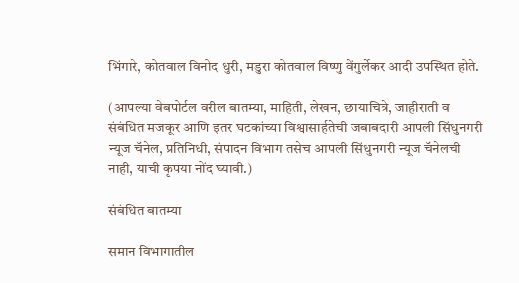भिंगारे, कोतवाल विनोद धुरी, मडुरा कोतवाल विष्णु वेंगुर्लेकर आदी उपस्थित होते.

(आपल्या वेबपोर्टल वरील बातम्या, माहिती, लेखन, छायाचित्रे, जाहीराती व संबंधित मजकूर आणि इतर घटकांच्या विश्वासार्हतेची जबाबदारी आपली सिंधुनगरी न्यूज चॅनेल, प्रतिनिधी, संपादन विभाग तसेच आपली सिंधुनगरी न्यूज चॅनेलची नाही, याची कृपया नोंद घ्यावी.)

संबंधित बातम्या

समान विभागातील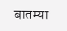बातम्या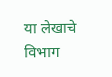या लेखाचे विभाग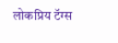लोकप्रिय टॅग्स